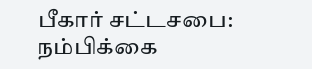பீகார் சட்டசபை: நம்பிக்கை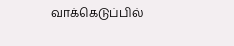வாக்கெடுப்பில்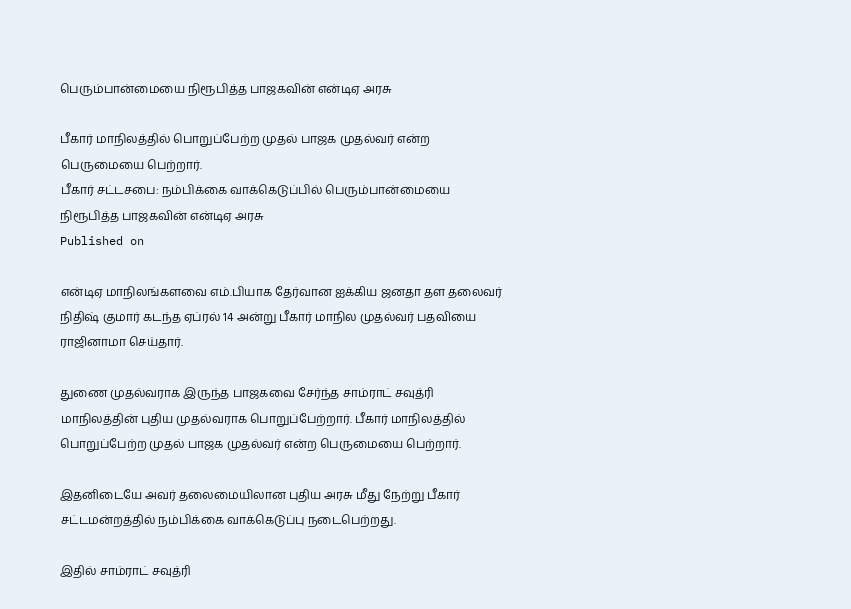பெரும்பான்மையை நிரூபித்த பாஜகவின் என்டிஏ அரசு

பீகார் மாநிலத்தில் பொறுப்பேற்ற முதல் பாஜக முதல்வர் என்ற பெருமையை பெற்றார்.
பீகார் சட்டசபை: நம்பிக்கை வாக்கெடுப்பில் பெரும்பான்மையை நிரூபித்த பாஜகவின் என்டிஏ அரசு
Published on

என்டிஏ மாநிலங்களவை எம்.பியாக தேர்வான ஐக்கிய ஜனதா தள தலைவர் நிதிஷ் குமார் கடந்த ஏப்ரல் 14 அன்று பீகார் மாநில முதல்வர் பதவியை ராஜினாமா செய்தார்.

துணை முதல்வராக இருந்த பாஜகவை சேர்ந்த சாம்ராட் சவுத்ரி மாநிலத்தின் புதிய முதல்வராக பொறுப்பேற்றார். பீகார் மாநிலத்தில் பொறுப்பேற்ற முதல் பாஜக முதல்வர் என்ற பெருமையை பெற்றார்.

இதனிடையே அவர் தலைமையிலான புதிய அரசு மீது நேற்று பீகார் சட்டமன்றத்தில் நம்பிக்கை வாக்கெடுப்பு நடைபெற்றது.

இதில் சாம்ராட் சவுத்ரி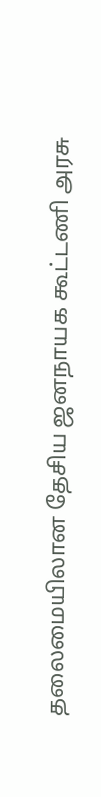தலைமையிலான தேசிய ஜனநாயக கூட்டணி அரசு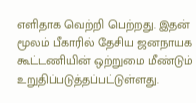எளிதாக வெற்றி பெற்றது. இதன் மூலம் பீகாரில் தேசிய ஜனநாயக கூட்டணியின் ஒற்றுமை மீண்டும் உறுதிப்படுத்தப்பட்டுள்ளது.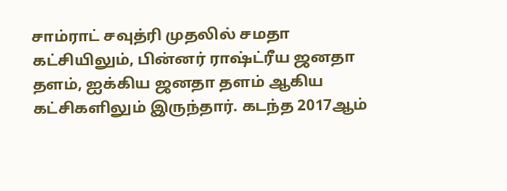சாம்ராட் சவுத்ரி முதலில் சமதா கட்சியிலும், பின்னர் ராஷ்ட்ரீய ஜனதா தளம், ஐக்கிய ஜனதா தளம் ஆகிய கட்சிகளிலும் இருந்தார். கடந்த 2017ஆம்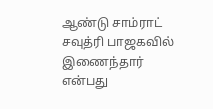ஆண்டு சாம்ராட் சவுத்ரி பாஜகவில் இணைந்தார் என்பது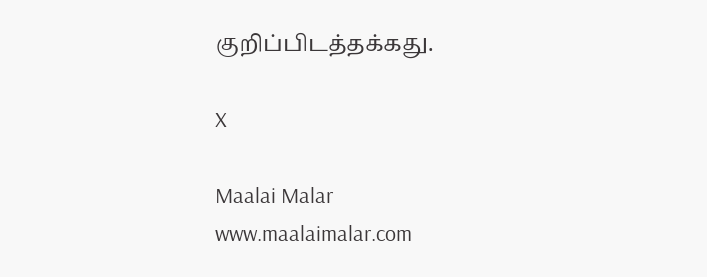குறிப்பிடத்தக்கது.

X

Maalai Malar
www.maalaimalar.com